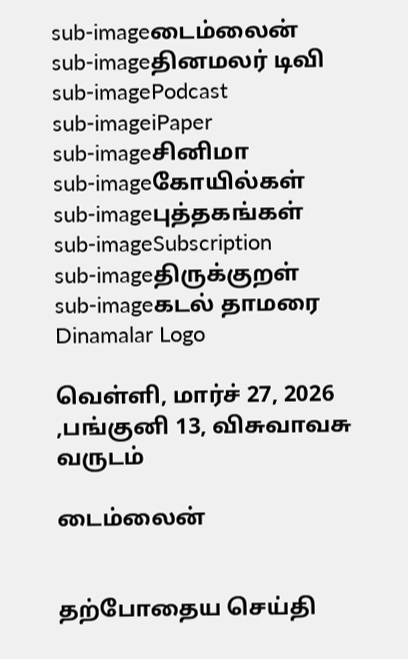sub-imageடைம்லைன்
sub-imageதினமலர் டிவி
sub-imagePodcast
sub-imageiPaper
sub-imageசினிமா
sub-imageகோயில்கள்
sub-imageபுத்தகங்கள்
sub-imageSubscription
sub-imageதிருக்குறள்
sub-imageகடல் தாமரை
Dinamalar Logo

வெள்ளி, மார்ச் 27, 2026 ,பங்குனி 13, விசுவாவசு வருடம்

டைம்லைன்


தற்போதைய செய்தி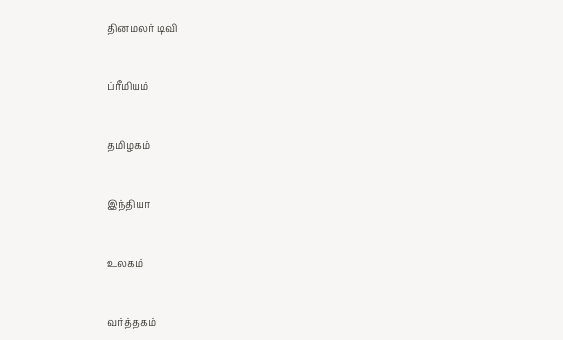தினமலர் டிவி


ப்ரீமியம்


தமிழகம்


இந்தியா


உலகம்


வர்த்தகம்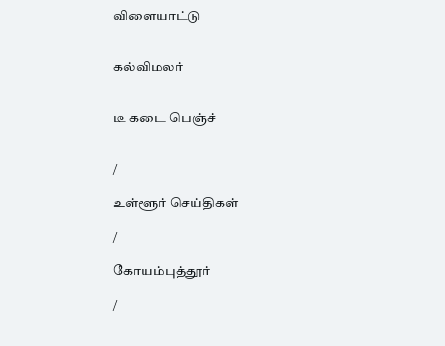விளையாட்டு


கல்விமலர்


டீ கடை பெஞ்ச்


/

உள்ளூர் செய்திகள்

/

கோயம்புத்தூர்

/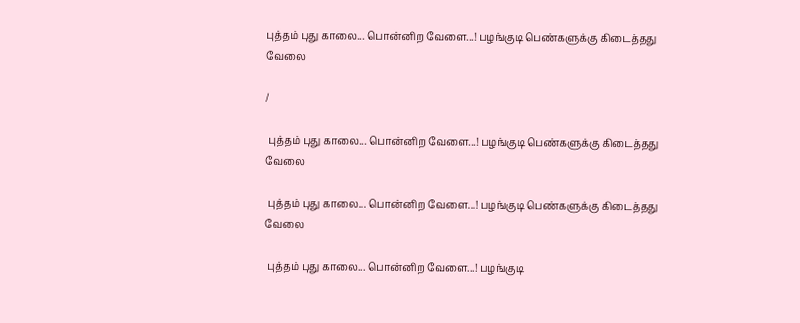புத்தம் புது காலை... பொன்னிற வேளை...! பழங்குடி பெண்களுக்கு கிடைத்தது வேலை

/

 புத்தம் புது காலை... பொன்னிற வேளை...! பழங்குடி பெண்களுக்கு கிடைத்தது வேலை

 புத்தம் புது காலை... பொன்னிற வேளை...! பழங்குடி பெண்களுக்கு கிடைத்தது வேலை

 புத்தம் புது காலை... பொன்னிற வேளை...! பழங்குடி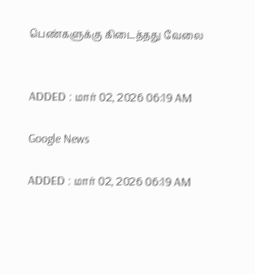பெண்களுக்கு கிடைத்தது வேலை


ADDED : மார் 02, 2026 06:19 AM

Google News

ADDED : மார் 02, 2026 06:19 AM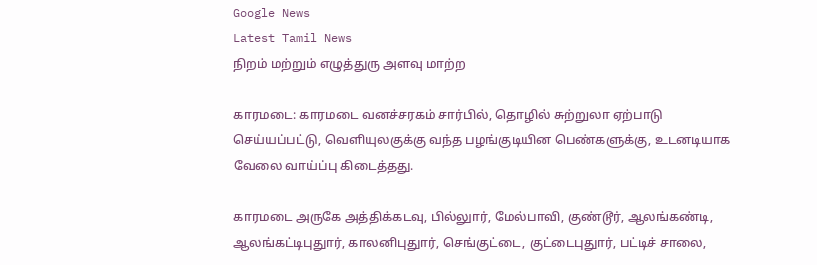Google News
Latest Tamil News
நிறம் மற்றும் எழுத்துரு அளவு மாற்ற

காரமடை: காரமடை வனச்சரகம் சார்பில், தொழில் சுற்றுலா ஏற்பாடு செய்யப்பட்டு, வெளியுலகுக்கு வந்த பழங்குடியின பெண்களுக்கு, உடனடியாக வேலை வாய்ப்பு கிடைத்தது.

காரமடை அருகே அத்திக்கடவு, பில்லுார், மேல்பாவி, குண்டூர், ஆலங்கண்டி, ஆலங்கட்டிபுதுார், காலனிபுதுார், செங்குட்டை, குட்டைபுதுார், பட்டிச் சாலை,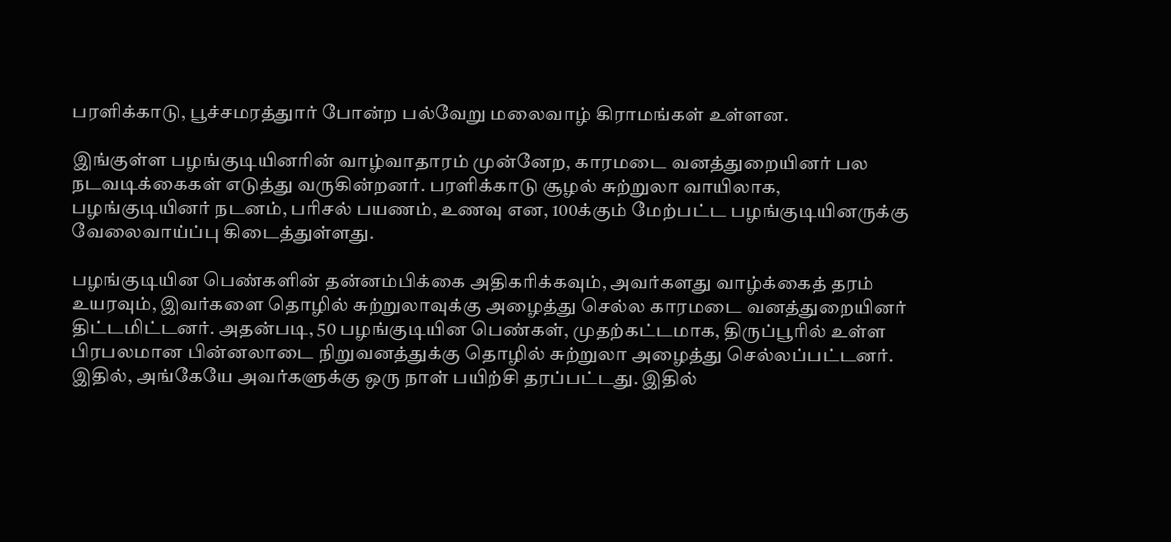பரளிக்காடு, பூச்சமரத்துார் போன்ற பல்வேறு மலைவாழ் கிராமங்கள் உள்ளன.

இங்குள்ள பழங்குடியினரின் வாழ்வாதாரம் முன்னேற, காரமடை வனத்துறையினர் பல நடவடிக்கைகள் எடுத்து வருகின்றனர். பரளிக்காடு சூழல் சுற்றுலா வாயிலாக, பழங்குடியினர் நடனம், பரிசல் பயணம், உணவு என, 100க்கும் மேற்பட்ட பழங்குடியினருக்கு வேலைவாய்ப்பு கிடைத்துள்ளது.

பழங்குடியின பெண்களின் தன்னம்பிக்கை அதிகரிக்கவும், அவர்களது வாழ்க்கைத் தரம் உயரவும், இவர்களை தொழில் சுற்றுலாவுக்கு அழைத்து செல்ல காரமடை வனத்துறையினர் திட்டமிட்டனர். அதன்படி, 50 பழங்குடியின பெண்கள், முதற்கட்டமாக, திருப்பூரில் உள்ள பிரபலமான பின்னலாடை நிறுவனத்துக்கு தொழில் சுற்றுலா அழைத்து செல்லப்பட்டனர். இதில், அங்கேயே அவர்களுக்கு ஒரு நாள் பயிற்சி தரப்பட்டது. இதில்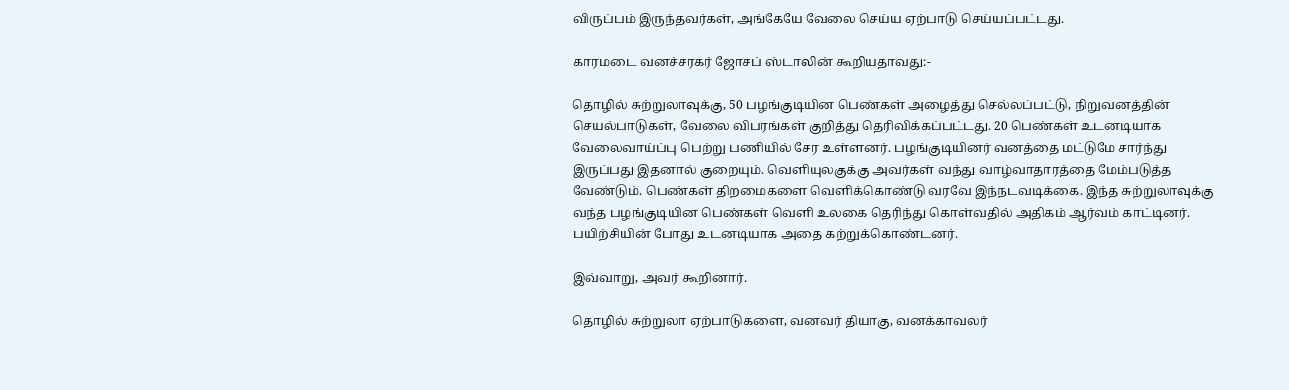விருப்பம் இருந்தவர்கள், அங்கேயே வேலை செய்ய ஏற்பாடு செய்யப்பட்டது.

காரமடை வனச்சரகர் ஜோசப் ஸ்டாலின் கூறியதாவது:-

தொழில் சுற்றுலாவுக்கு, 50 பழங்குடியின பெண்கள் அழைத்து செல்லப்பட்டு, நிறுவனத்தின் செயல்பாடுகள், வேலை விபரங்கள் குறித்து தெரிவிக்கப்பட்டது. 20 பெண்கள் உடனடியாக வேலைவாய்ப்பு பெற்று பணியில் சேர உள்ளனர். பழங்குடியினர் வனத்தை மட்டுமே சார்ந்து இருப்பது இதனால் குறையும். வெளியுலகுக்கு அவர்கள் வந்து வாழ்வாதாரத்தை மேம்படுத்த வேண்டும். பெண்கள் திறமைகளை வெளிக்கொண்டு வரவே இந்நடவடிக்கை. இந்த சுற்றுலாவுக்கு வந்த பழங்குடியின பெண்கள் வெளி உலகை தெரிந்து கொள்வதில் அதிகம் ஆர்வம் காட்டினர். பயிற்சியின் போது உடனடியாக அதை கற்றுக்கொண்டனர்.

இவ்வாறு, அவர் கூறினார்.

தொழில் சுற்றுலா ஏற்பாடுகளை, வனவர் தியாகு, வனக்காவலர்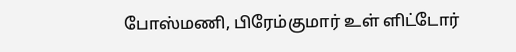போஸ்மணி, பிரேம்குமார் உள் ளிட்டோர்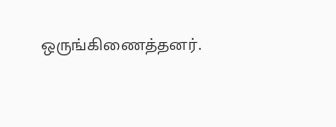ஒருங்கிணைத்தனர்.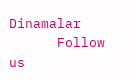Dinamalar
      Follow us